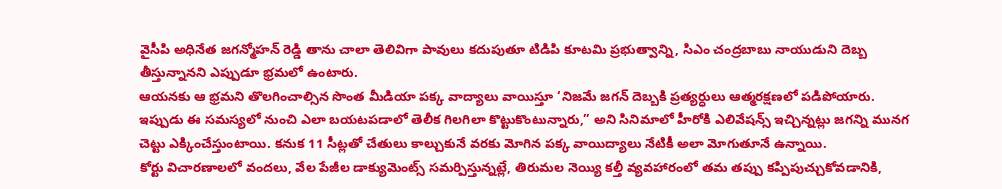వైసీపి అధినేత జగన్మోహన్ రెడ్డి తాను చాలా తెలివిగా పావులు కదుపుతూ టిడిపి కూటమి ప్రభుత్వాన్ని, సిఎం చంద్రబాబు నాయుడుని దెబ్బ తీస్తున్నానని ఎప్పుడూ భ్రమలో ఉంటారు.
ఆయనకు ఆ భ్రమని తొలగించాల్సిన సొంత మీడియా పక్క వాద్యాలు వాయిస్తూ ‘నిజమే జగన్ దెబ్బకి ప్రత్యర్ధులు ఆత్మరక్షణలో పడిపోయారు. ఇప్పుడు ఈ సమస్యలో నుంచి ఎలా బయటపడాలో తెలీక గిలగిలా కొట్టుకొంటున్నారు,” అని సినిమాలో హీరోకి ఎలివేషన్స్ ఇచ్చిన్నట్లు జగన్ని మునగ చెట్టు ఎక్కించేస్తుంటాయి. కనుక 11 సీట్లతో చేతులు కాల్చుకునే వరకు మోగిన పక్క వాయిద్యాలు నేటికీ అలా మోగుతూనే ఉన్నాయి.
కోర్టు విచారణాలలో వందలు, వేల పేజీల డాక్యుమెంట్స్ సమర్పిస్తున్నట్లే, తిరుమల నెయ్యి కల్తీ వ్యవహారంలో తమ తప్పు కప్పిపుచ్చుకోవడానికి,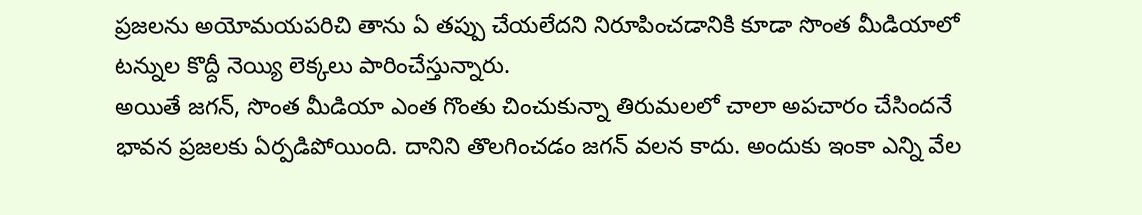ప్రజలను అయోమయపరిచి తాను ఏ తప్పు చేయలేదని నిరూపించడానికి కూడా సొంత మీడియాలో టన్నుల కొద్దీ నెయ్యి లెక్కలు పారించేస్తున్నారు.
అయితే జగన్, సొంత మీడియా ఎంత గొంతు చించుకున్నా తిరుమలలో చాలా అపచారం చేసిందనే భావన ప్రజలకు ఏర్పడిపోయింది. దానిని తొలగించడం జగన్ వలన కాదు. అందుకు ఇంకా ఎన్ని వేల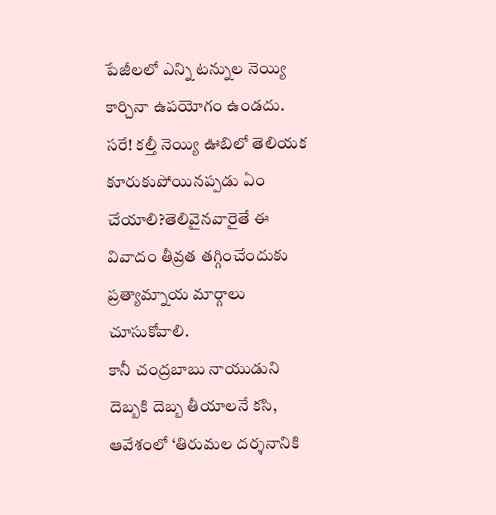పేజీలలో ఎన్ని టన్నుల నెయ్యి కార్చినా ఉపయోగం ఉండదు.
సరే! కల్తీ నెయ్యి ఊబిలో తెలియక కూరుకుపోయినప్పడు ఏం చేయాలి?తెలివైనవారైతే ఈ వివాదం తీవ్రత తగ్గించేందుకు ప్రత్యామ్నాయ మార్గాలు చూసుకోవాలి.
కానీ చంద్రబాబు నాయుడుని దెబ్బకి దెబ్బ తీయాలనే కసి, ఆవేశంలో ‘తిరుమల దర్శనానికి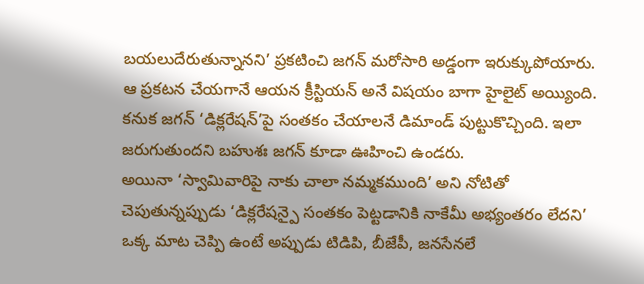బయలుదేరుతున్నానని’ ప్రకటించి జగన్ మరోసారి అడ్డంగా ఇరుక్కుపోయారు.
ఆ ప్రకటన చేయగానే ఆయన క్రీస్టియన్ అనే విషయం బాగా హైలైట్ అయ్యింది. కనుక జగన్ ‘డిక్లరేషన్’పై సంతకం చేయాలనే డిమాండ్ పుట్టుకొచ్చింది. ఇలా జరుగుతుందని బహుశః జగన్ కూడా ఊహించి ఉండరు.
అయినా ‘స్వామివారిపై నాకు చాలా నమ్మకముంది’ అని నోటితో చెపుతున్నప్పుడు ‘డిక్లరేషన్పై సంతకం పెట్టడానికి నాకేమీ అభ్యంతరం లేదని’ ఒక్క మాట చెప్పి ఉంటే అప్పుడు టిడిపి, బీజేపీ, జనసేనలే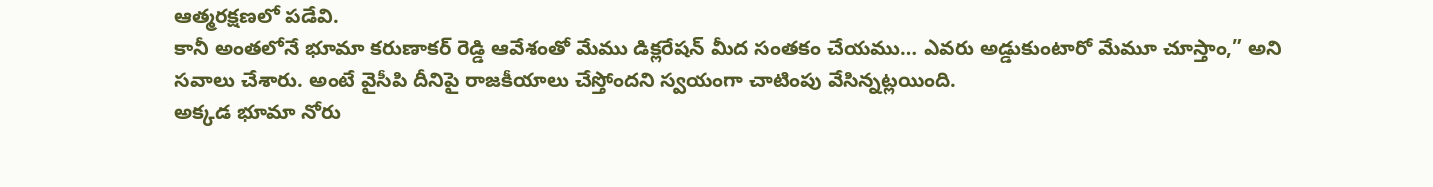ఆత్మరక్షణలో పడేవి.
కానీ అంతలోనే భూమా కరుణాకర్ రెడ్డి ఆవేశంతో మేము డిక్లరేషన్ మీద సంతకం చేయము… ఎవరు అడ్డుకుంటారో మేమూ చూస్తాం,” అని సవాలు చేశారు. అంటే వైసీపి దీనిపై రాజకీయాలు చేస్తోందని స్వయంగా చాటింపు వేసిన్నట్లయింది.
అక్కడ భూమా నోరు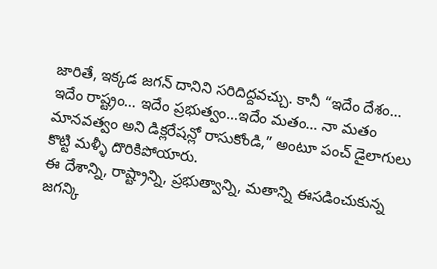జారితే, ఇక్కడ జగన్ దానిని సరిదిద్దవచ్చు. కానీ “ఇదేం దేశం… ఇదేం రాష్ట్రం… ఇదేం ప్రభుత్వం…ఇదేం మతం… నా మతం మానవత్వం అని డిక్లరేషన్లో రాసుకోండి,” అంటూ పంచ్ డైలాగులు కొట్టి మళ్ళీ దొరికిపోయారు.
ఈ దేశాన్ని, రాష్ట్రాన్ని, ప్రభుత్వాన్ని, మతాన్ని ఈసడించుకున్న జగన్కి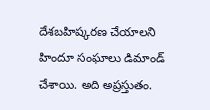దేశబహిష్కరణ చేయాలని హిందూ సంఘాలు డిమాండ్ చేశాయి. అది అప్రస్తుతం.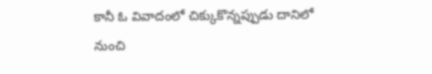కానీ ఓ వివాదంలో చిక్కుకొన్నప్పుడు దానిలో నుంచి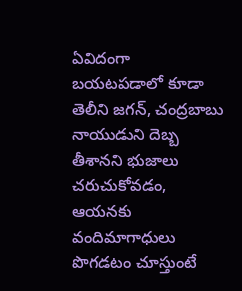ఏవిదంగా బయటపడాలో కూడా తెలీని జగన్, చంద్రబాబు నాయుడుని దెబ్బ తీశానని భుజాలు చరుచుకోవడం, ఆయనకు వందిమాగాధులు పొగడటం చూస్తుంటే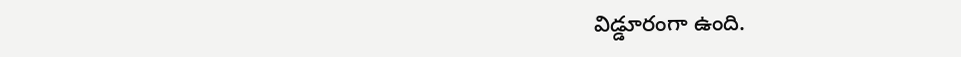విడ్డూరంగా ఉంది.